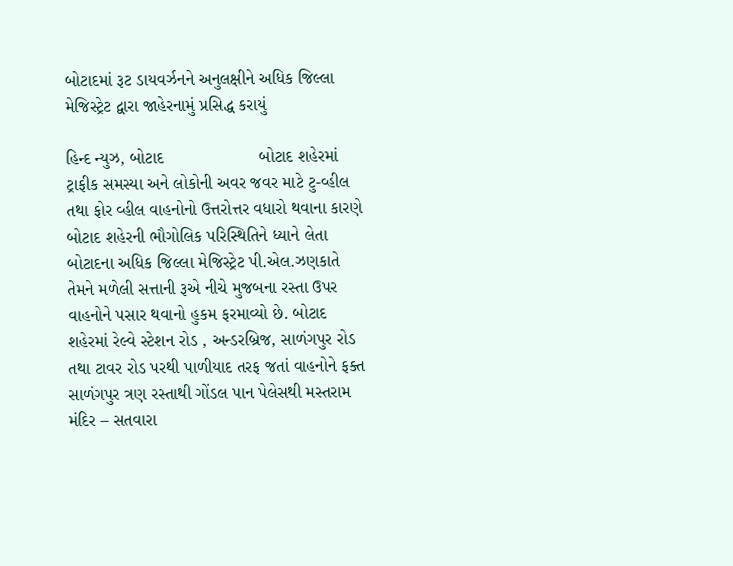બોટાદમાં રૂટ ડાયવર્ઝનને અનુલક્ષીને અધિક જિલ્લા મેજિસ્ટ્રેટ દ્વારા જાહેરનામું પ્રસિદ્ધ કરાયું

હિન્દ ન્યુઝ, બોટાદ                    બોટાદ શહેરમાં ટ્રાફીક સમસ્યા અને લોકોની અવર જવર માટે ટુ-વ્હીલ તથા ફોર વ્હીલ વાહનોનો ઉત્તરોત્તર વધારો થવાના કારણે બોટાદ શહેરની ભૌગોલિક પરિસ્થિતિને ધ્યાને લેતા બોટાદના અધિક જિલ્લા મેજિસ્ટ્રેટ પી.એલ.ઝણકાતે તેમને મળેલી સત્તાની રૂએ નીચે મુજબના રસ્તા ઉપર વાહનોને પસાર થવાનો હુકમ ફરમાવ્યો છે. બોટાદ શહેરમાં રેલ્વે સ્ટેશન રોડ , અન્ડરબ્રિજ, સાળંગપુર રોડ તથા ટાવર રોડ પરથી પાળીયાદ તરફ જતાં વાહનોને ફક્ત સાળંગપુર ત્રણ રસ્તાથી ગોંડલ પાન પેલેસથી મસ્તરામ મંદિર – સતવારા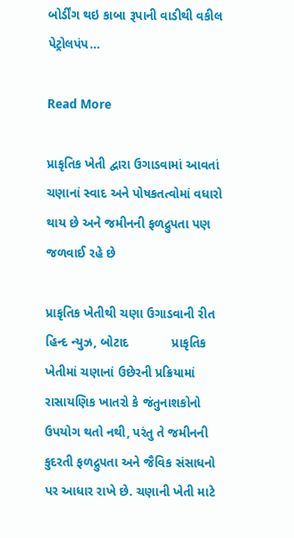બોર્ડીંગ થઇ કાબા રૂપાની વાડીથી વકીલ પેટ્રોલપંપ…

Read More

પ્રાકૃતિક ખેતી દ્વારા ઉગાડવામાં આવતાં ચણાનાં સ્વાદ અને પોષકતત્વોમાં વધારો થાય છે અને જમીનની ફળદ્રુપતા પણ જળવાઈ રહે છે

પ્રાકૃતિક ખેતીથી ચણા ઉગાડવાની રીત હિન્દ ન્યુઝ, બોટાદ            પ્રાકૃતિક ખેતીમાં ચણાનાં ઉછેરની પ્રક્રિયામાં રાસાયણિક ખાતરો કે જંતુનાશકોનો ઉપયોગ થતો નથી, પરંતુ તે જમીનની કુદરતી ફળદ્રુપતા અને જૈવિક સંસાધનો પર આધાર રાખે છે. ચણાની ખેતી માટે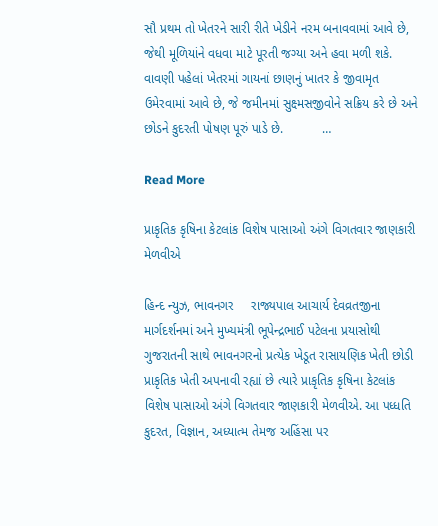સૌ પ્રથમ તો ખેતરને સારી રીતે ખેડીને નરમ બનાવવામાં આવે છે, જેથી મૂળિયાંને વધવા માટે પૂરતી જગ્યા અને હવા મળી શકે. વાવણી પહેલાં ખેતરમાં ગાયનાં છાણનું ખાતર કે જીવામૃત ઉમેરવામાં આવે છે, જે જમીનમાં સુક્ષ્મસજીવોને સક્રિય કરે છે અને છોડને કુદરતી પોષણ પૂરું પાડે છે.           …

Read More

પ્રાકૃતિક કૃષિના કેટલાંક વિશેષ પાસાઓ અંગે વિગતવાર જાણકારી મેળવીએ

હિન્દ ન્યુઝ, ભાવનગર     રાજ્યપાલ આચાર્ય દેવવ્રતજીના માર્ગદર્શનમાં અને મુખ્યમંત્રી ભૂપેન્દ્રભાઈ પટેલના પ્રયાસોથી ગુજરાતની સાથે ભાવનગરનો પ્રત્યેક ખેડૂત રાસાયણિક ખેતી છોડી પ્રાકૃતિક ખેતી અપનાવી રહ્યાં છે ત્યારે પ્રાકૃતિક કૃષિના કેટલાંક વિશેષ પાસાઓ અંગે વિગતવાર જાણકારી મેળવીએ. આ પધ્ધતિ કુદરત, વિજ્ઞાન, અધ્યાત્મ તેમજ અહિંસા પર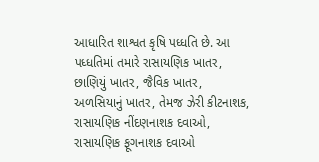આધારિત શાશ્વત કૃષિ પધ્ધતિ છે. આ પધ્ધતિમાં તમારે રાસાયણિક ખાતર, છાણિયું ખાતર, જૈવિક ખાતર, અળસિયાનું ખાતર, તેમજ ઝેરી કીટનાશક, રાસાયણિક નીંદણનાશક દવાઓ, રાસાયણિક ફૂગનાશક દવાઓ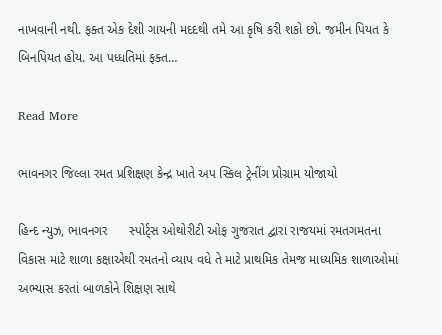નાખવાની નથી. ફક્ત એક દેશી ગાયની મદદથી તમે આ કૃષિ કરી શકો છો. જમીન પિયત કે બિનપિયત હોય. આ પધ્ધતિમાં ફક્ત…

Read More

ભાવનગર જિલ્લા રમત પ્રશિક્ષણ કેન્દ્ર ખાતે અપ સ્કિલ ટ્રેનીંગ પ્રોગ્રામ યોજાયો

હિન્દ ન્યુઝ, ભાવનગર      સ્પોર્ટ્સ ઓથોરીટી ઓફ ગુજરાત દ્વારા રાજયમાં રમતગમતના વિકાસ માટે શાળા કક્ષાએથી રમતનો વ્યાપ વધે તે માટે પ્રાથમિક તેમજ માધ્યમિક શાળાઓમાં અભ્યાસ કરતાં બાળકોને શિક્ષણ સાથે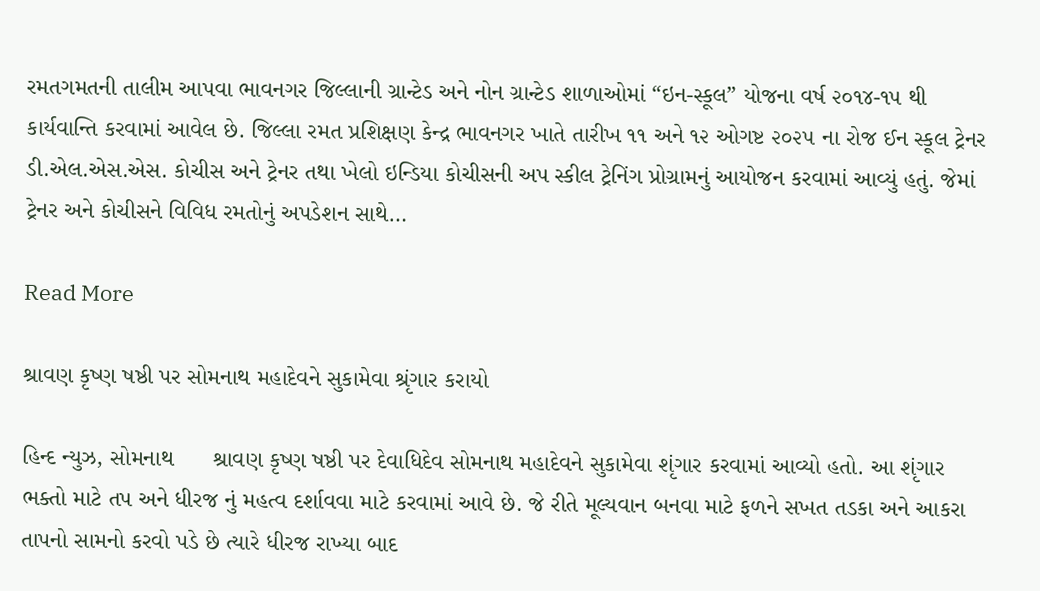રમતગમતની તાલીમ આપવા ભાવનગર જિલ્લાની ગ્રાન્ટેડ અને નોન ગ્રાન્ટેડ શાળાઓમાં “ઇન-સ્કૂલ” યોજના વર્ષ ૨૦૧૪-૧૫ થી કાર્યવાન્તિ કરવામાં આવેલ છે. જિલ્લા રમત પ્રશિક્ષણ કેન્દ્ર ભાવનગર ખાતે તારીખ ૧૧ અને ૧૨ ઓગષ્ટ ૨૦૨૫ ના રોજ ઈન સ્કૂલ ટ્રેનર ડી.એલ.એસ.એસ. કોચીસ અને ટ્રેનર તથા ખેલો ઇન્ડિયા કોચીસની અપ સ્કીલ ટ્રેનિંગ પ્રોગ્રામનું આયોજન કરવામાં આવ્યું હતું. જેમાં ટ્રેનર અને કોચીસને વિવિધ રમતોનું અપડેશન સાથે…

Read More

શ્રાવણ કૃષ્ણ ષષ્ઠી પર સોમનાથ મહાદેવને સુકામેવા શ્રૃંગાર કરાયો

હિન્દ ન્યુઝ, સોમનાથ      શ્રાવણ કૃષ્ણ ષષ્ઠી પર દેવાધિદેવ સોમનાથ મહાદેવને સુકામેવા શૃંગાર કરવામાં આવ્યો હતો. આ શૃંગાર ભક્તો માટે તપ અને ધીરજ નું મહત્વ દર્શાવવા માટે કરવામાં આવે છે. જે રીતે મૂલ્યવાન બનવા માટે ફળને સખત તડકા અને આકરા તાપનો સામનો કરવો પડે છે ત્યારે ધીરજ રાખ્યા બાદ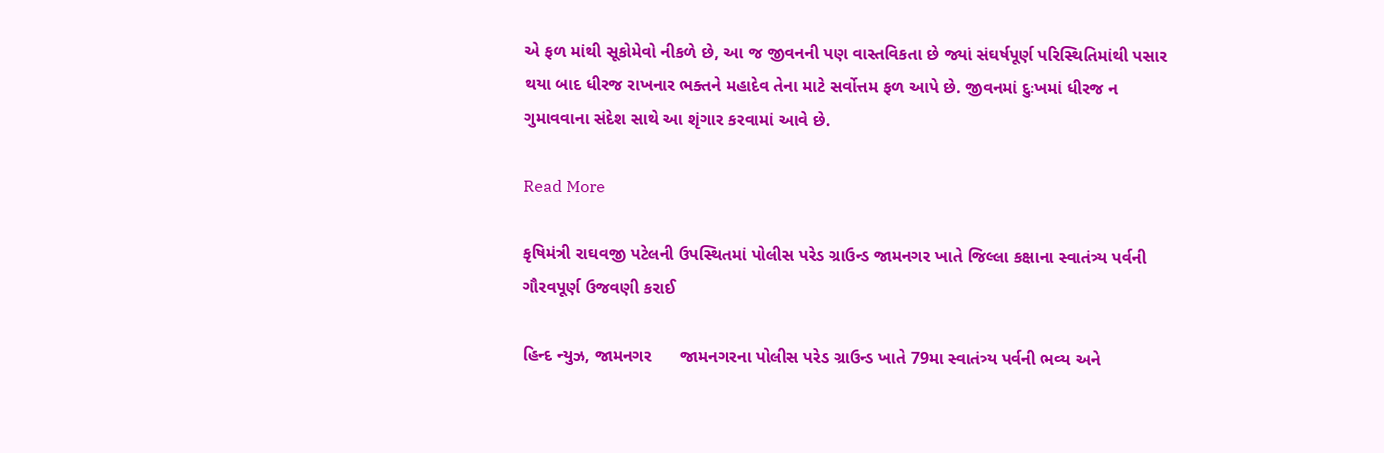એ ફળ માંથી સૂકોમેવો નીકળે છે, આ જ જીવનની પણ વાસ્તવિકતા છે જ્યાં સંઘર્ષપૂર્ણ પરિસ્થિતિમાંથી પસાર થયા બાદ ધીરજ રાખનાર ભક્તને મહાદેવ તેના માટે સર્વોત્તમ ફળ આપે છે. જીવનમાં દુઃખમાં ધીરજ ન ગુમાવવાના સંદેશ સાથે આ શૃંગાર કરવામાં આવે છે.

Read More

કૃષિમંત્રી રાઘવજી પટેલની ઉપસ્થિતમાં પોલીસ પરેડ ગ્રાઉન્ડ જામનગર ખાતે જિલ્લા કક્ષાના સ્વાતંત્ર્ય પર્વની ગૌરવપૂર્ણ ઉજવણી કરાઈ

હિન્દ ન્યુઝ, જામનગર      જામનગરના પોલીસ પરેડ ગ્રાઉન્ડ ખાતે 79મા સ્વાતંત્ર્ય પર્વની ભવ્ય અને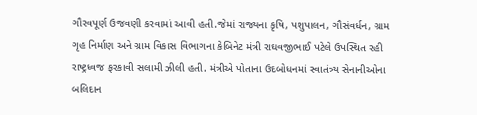ગૌરવપૂર્ણ ઉજવણી કરવામાં આવી હતી.જેમાં રાજ્યના કૃષિ, પશુપાલન, ગૌસંવર્ધન, ગ્રામ ગૃહ નિર્માણ અને ગ્રામ વિકાસ વિભાગના કેબિનેટ મંત્રી રાઘવજીભાઈ પટેલે ઉપસ્થિત રહી રાષ્ટ્રધ્વજ ફરકાવી સલામી ઝીલી હતી. મંત્રીએ પોતાના ઉદબોધનમાં સ્વાતંત્ર્ય સેનાનીઓના બલિદાન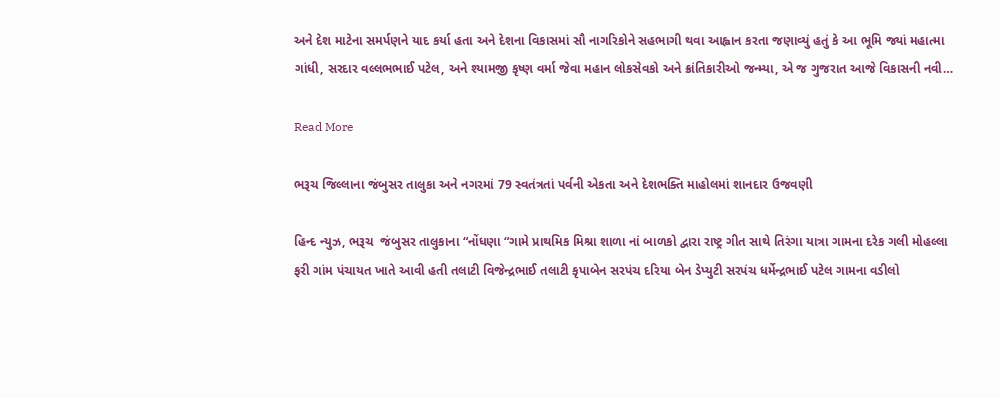અને દેશ માટેના સમર્પણને યાદ કર્યા હતા અને દેશના વિકાસમાં સૌ નાગરિકોને સહભાગી થવા આહ્વાન કરતા જણાવ્યું હતું કે આ ભૂમિ જ્યાં મહાત્મા ગાંધી, સરદાર વલ્લભભાઈ પટેલ, અને શ્યામજી કૃષ્ણ વર્મા જેવા મહાન લોકસેવકો અને ક્રાંતિકારીઓ જન્મ્યા, એ જ ગુજરાત આજે વિકાસની નવી…

Read More

ભરૂચ જિલ્લાના જંબુસર તાલુકા અને નગરમાં 79 સ્વતંત્રતાં પર્વની એકતા અને દેશભક્તિ માહોલમાં શાનદાર ઉજવણી

હિન્દ ન્યુઝ, ભરૂચ  જંબુસર તાલુકાના “નોંધણા “ગામે પ્રાથમિક મિશ્રા શાળા નાં બાળકો દ્વારા રાષ્ટ્ર ગીત સાથે તિરંગા યાત્રા ગામના દરેક ગલી મોહલ્લા ફરી ગાંમ પંચાયત ખાતે આવી હતી તલાટી વિજેન્દ્રભાઈ તલાટી કૃપાબેન સરપંચ દરિયા બેન ડેપ્યુટી સરપંચ ધર્મેન્દ્રભાઈ પટેલ ગામના વડીલો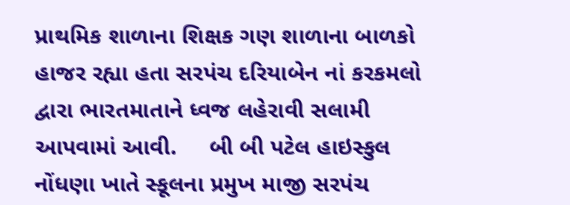પ્રાથમિક શાળાના શિક્ષક ગણ શાળાના બાળકો હાજર રહ્યા હતા સરપંચ દરિયાબેન નાં કરકમલો દ્વારા ભારતમાતાને ધ્વજ લહેરાવી સલામી આપવામાં આવી.     બી બી પટેલ હાઇસ્કુલ નોંધણા ખાતે સ્કૂલના પ્રમુખ માજી સરપંચ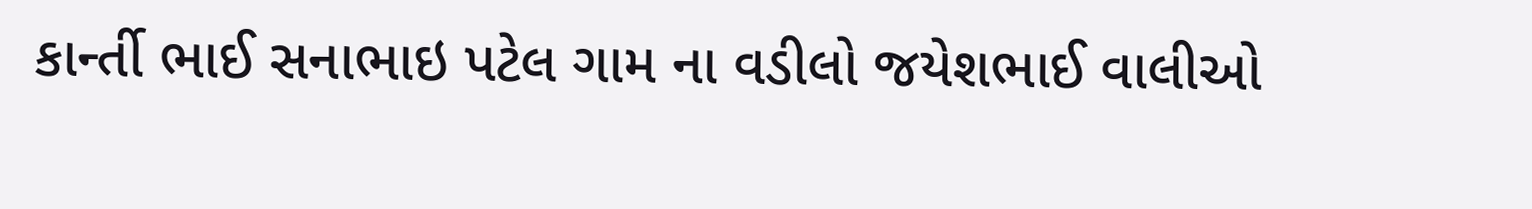કાર્ન્તી ભાઈ સનાભાઇ પટેલ ગામ ના વડીલો જયેશભાઈ વાલીઓ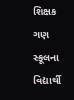શિક્ષક ગણ સ્કૂલના વિદ્યાર્થી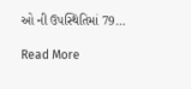ઓ ની ઉપસ્થિતિમાં 79…

Read More